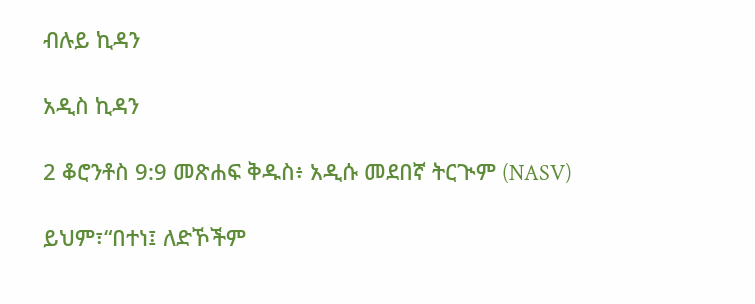ብሉይ ኪዳን

አዲስ ኪዳን

2 ቆሮንቶስ 9:9 መጽሐፍ ቅዱስ፥ አዲሱ መደበኛ ትርጒም (NASV)

ይህም፣“በተነ፤ ለድኾችም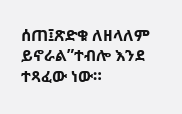ሰጠ፤ጽድቁ ለዘላለም ይኖራል”ተብሎ እንደ ተጻፈው ነው።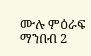ሙሉ ምዕራፍ ማንበብ 2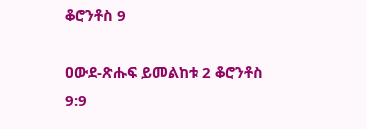ቆሮንቶስ 9

ዐውደ-ጽሑፍ ይመልከቱ 2 ቆሮንቶስ 9:9